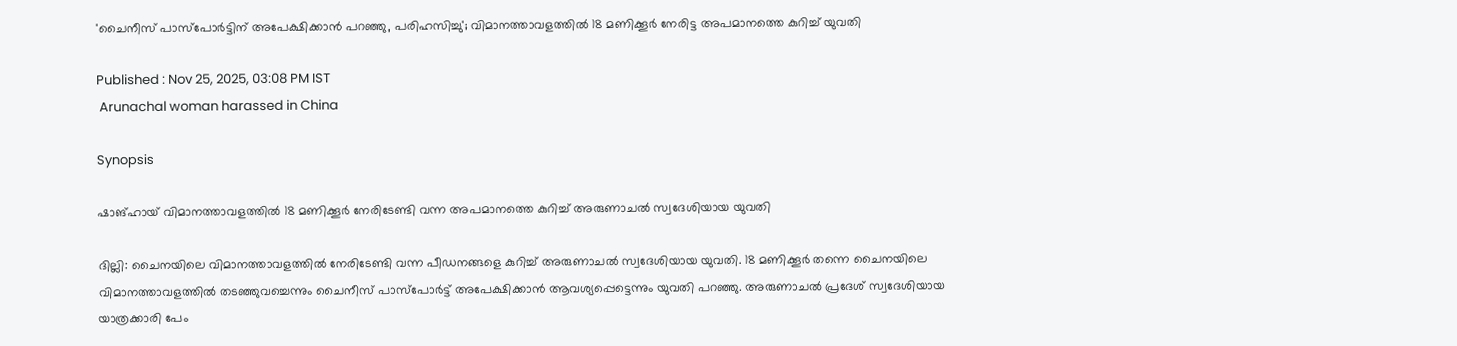'ചൈനീസ് പാസ്‌പോർട്ടിന് അപേക്ഷിക്കാൻ പറഞ്ഞു, പരിഹസിച്ചു'; വിമാനത്താവളത്തിൽ 18 മണിക്കൂർ നേരിട്ട അപമാനത്തെ കുറിച്ച് യുവതി

Published : Nov 25, 2025, 03:08 PM IST
 Arunachal woman harassed in China

Synopsis

ഷാങ്ഹായ് വിമാനത്താവളത്തിൽ 18 മണിക്കൂർ നേരിടേണ്ടി വന്ന അപമാനത്തെ കുറിച്ച് അരുണാചൽ സ്വദേശിയായ യുവതി

ദില്ലി: ചൈനയിലെ വിമാനത്താവളത്തിൽ നേരിടേണ്ടി വന്ന പീഡനങ്ങളെ കുറിച്ച് അരുണാചൽ സ്വദേശിയായ യുവതി. 18 മണിക്കൂർ തന്നെ ചൈനയിലെ വിമാനത്താവളത്തിൽ തടഞ്ഞുവച്ചെന്നും ചൈനീസ് പാസ്പോർട്ട് അപേക്ഷിക്കാൻ ആവശ്യപ്പെട്ടെന്നും യുവതി പറഞ്ഞു. അരുണാചൽ പ്രദേശ് സ്വദേശിയായ യാത്രക്കാരി പേം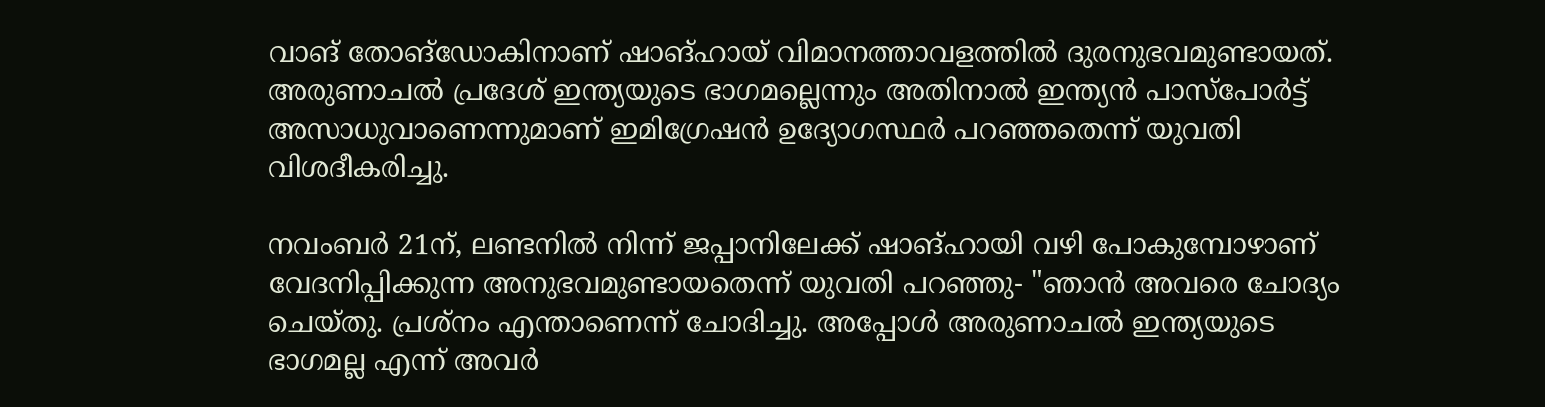വാങ് തോങ്‌ഡോകിനാണ് ഷാങ്ഹായ് വിമാനത്താവളത്തിൽ ദുരനുഭവമുണ്ടായത്. അരുണാചൽ പ്രദേശ് ഇന്ത്യയുടെ ഭാഗമല്ലെന്നും അതിനാൽ ഇന്ത്യൻ പാസ്‌പോർട്ട് അസാധുവാണെന്നുമാണ് ഇമിഗ്രേഷൻ ഉദ്യോഗസ്ഥർ പറഞ്ഞതെന്ന് യുവതി വിശദീകരിച്ചു.

നവംബർ 21ന്, ലണ്ടനിൽ നിന്ന് ജപ്പാനിലേക്ക് ഷാങ്ഹായി വഴി പോകുമ്പോഴാണ് വേദനിപ്പിക്കുന്ന അനുഭവമുണ്ടായതെന്ന് യുവതി പറഞ്ഞു- "ഞാൻ അവരെ ചോദ്യം ചെയ്തു. പ്രശ്‌നം എന്താണെന്ന് ചോദിച്ചു. അപ്പോൾ അരുണാചൽ ഇന്ത്യയുടെ ഭാഗമല്ല എന്ന് അവർ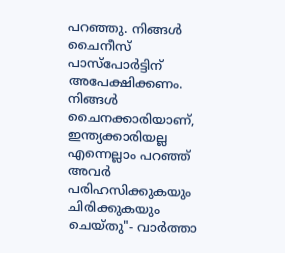പറഞ്ഞു. നിങ്ങൾ ചൈനീസ് പാസ്‌പോർട്ടിന് അപേക്ഷിക്കണം. നിങ്ങൾ ചൈനക്കാരിയാണ്, ഇന്ത്യക്കാരിയല്ല എന്നെല്ലാം പറഞ്ഞ് അവർ പരിഹസിക്കുകയും ചിരിക്കുകയും ചെയ്തു"- വാർത്താ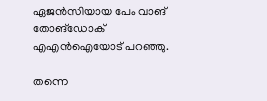ഏജൻസിയായ പേം വാങ് തോങ്‌ഡോക് എഎൻഐയോട് പറഞ്ഞു.

തന്നെ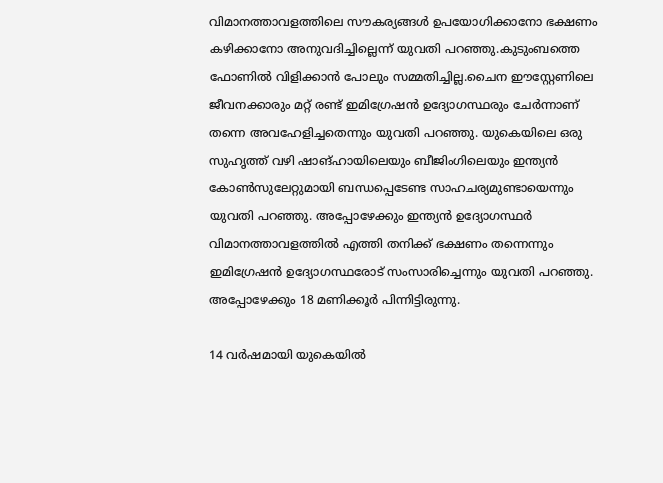വിമാനത്താവളത്തിലെ സൗകര്യങ്ങൾ ഉപയോഗിക്കാനോ ഭക്ഷണം കഴിക്കാനോ അനുവദിച്ചില്ലെന്ന് യുവതി പറഞ്ഞു.കുടുംബത്തെ ഫോണിൽ വിളിക്കാൻ പോലും സമ്മതിച്ചില്ല.ചൈന ഈസ്റ്റേണിലെ ജീവനക്കാരും മറ്റ് രണ്ട് ഇമിഗ്രേഷൻ ഉദ്യോഗസ്ഥരും ചേർന്നാണ് തന്നെ അവഹേളിച്ചതെന്നും യുവതി പറഞ്ഞു. യുകെയിലെ ഒരു സുഹൃത്ത് വഴി ഷാങ്ഹായിലെയും ബീജിംഗിലെയും ഇന്ത്യൻ കോൺസുലേറ്റുമായി ബന്ധപ്പെടേണ്ട സാഹചര്യമുണ്ടായെന്നും യുവതി പറഞ്ഞു. അപ്പോഴേക്കും ഇന്ത്യൻ ഉദ്യോഗസ്ഥർ വിമാനത്താവളത്തിൽ എത്തി തനിക്ക് ഭക്ഷണം തന്നെന്നും ഇമിഗ്രേഷൻ ഉദ്യോഗസ്ഥരോട് സംസാരിച്ചെന്നും യുവതി പറഞ്ഞു. അപ്പോഴേക്കും 18 മണിക്കൂർ പിന്നിട്ടിരുന്നു.

14 വർഷമായി യുകെയിൽ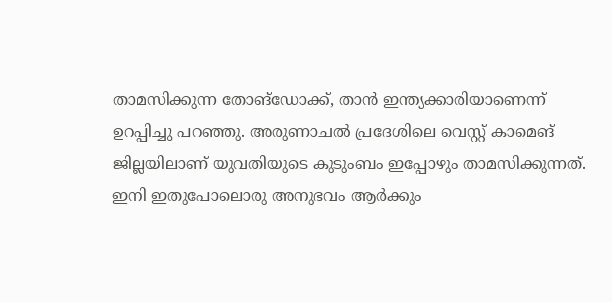താമസിക്കുന്ന തോങ്‌ഡോക്ക്, താൻ ഇന്ത്യക്കാരിയാണെന്ന് ഉറപ്പിച്ചു പറഞ്ഞു. അരുണാചൽ പ്രദേശിലെ വെസ്റ്റ് കാമെങ് ജില്ലയിലാണ് യുവതിയുടെ കുടുംബം ഇപ്പോഴും താമസിക്കുന്നത്. ഇനി ഇതുപോലൊരു അനുഭവം ആർക്കും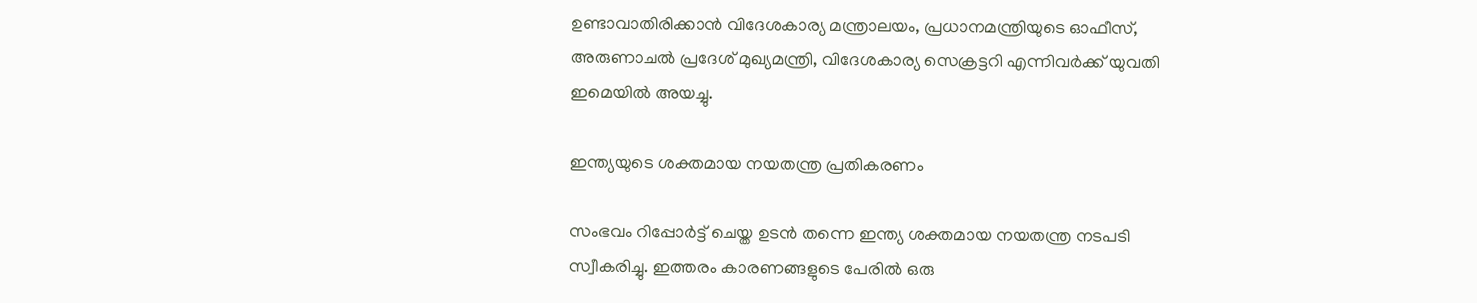ഉണ്ടാവാതിരിക്കാൻ വിദേശകാര്യ മന്ത്രാലയം, പ്രധാനമന്ത്രിയുടെ ഓഫീസ്, അരുണാചൽ പ്രദേശ് മുഖ്യമന്ത്രി, വിദേശകാര്യ സെക്രട്ടറി എന്നിവർക്ക് യുവതി ഇമെയിൽ അയച്ചു.

ഇന്ത്യയുടെ ശക്തമായ നയതന്ത്ര പ്രതികരണം

സംഭവം റിപ്പോർട്ട് ചെയ്ത ഉടൻ തന്നെ ഇന്ത്യ ശക്തമായ നയതന്ത്ര നടപടി സ്വീകരിച്ചു. ഇത്തരം കാരണങ്ങളുടെ പേരിൽ ഒരു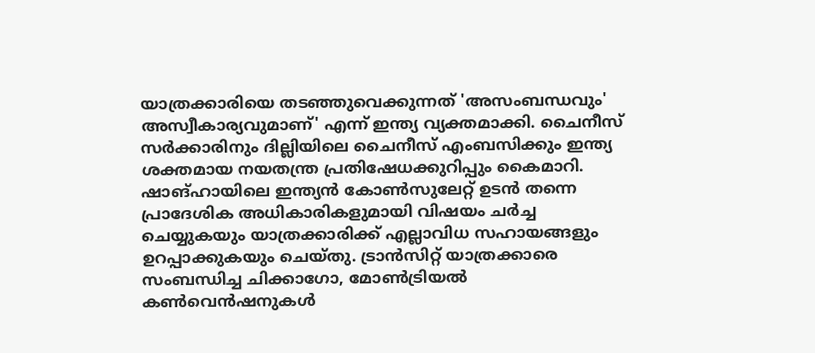യാത്രക്കാരിയെ തടഞ്ഞുവെക്കുന്നത് 'അസംബന്ധവും' അസ്വീകാര്യവുമാണ്' എന്ന് ഇന്ത്യ വ്യക്തമാക്കി. ചൈനീസ് സർക്കാരിനും ദില്ലിയിലെ ചൈനീസ് എംബസിക്കും ഇന്ത്യ ശക്തമായ നയതന്ത്ര പ്രതിഷേധക്കുറിപ്പും കൈമാറി. ഷാങ്ഹായിലെ ഇന്ത്യൻ കോൺസുലേറ്റ് ഉടൻ തന്നെ പ്രാദേശിക അധികാരികളുമായി വിഷയം ചർച്ച ചെയ്യുകയും യാത്രക്കാരിക്ക് എല്ലാവിധ സഹായങ്ങളും ഉറപ്പാക്കുകയും ചെയ്തു. ട്രാൻസിറ്റ് യാത്രക്കാരെ സംബന്ധിച്ച ചിക്കാഗോ, മോൺട്രിയൽ കൺവെൻഷനുകൾ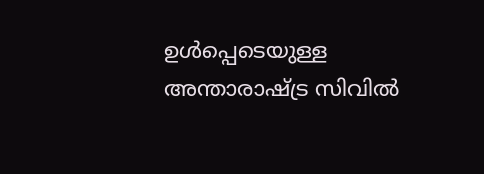ഉൾപ്പെടെയുള്ള അന്താരാഷ്ട്ര സിവിൽ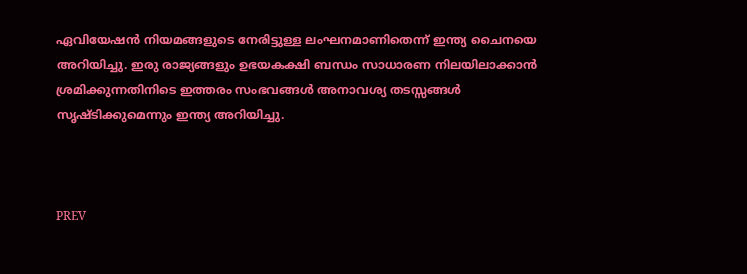ഏവിയേഷൻ നിയമങ്ങളുടെ നേരിട്ടുള്ള ലംഘനമാണിതെന്ന് ഇന്ത്യ ചൈനയെ അറിയിച്ചു. ഇരു രാജ്യങ്ങളും ഉഭയകക്ഷി ബന്ധം സാധാരണ നിലയിലാക്കാൻ ശ്രമിക്കുന്നതിനിടെ ഇത്തരം സംഭവങ്ങൾ അനാവശ്യ തടസ്സങ്ങൾ സൃഷ്ടിക്കുമെന്നും ഇന്ത്യ അറിയിച്ചു.



PREV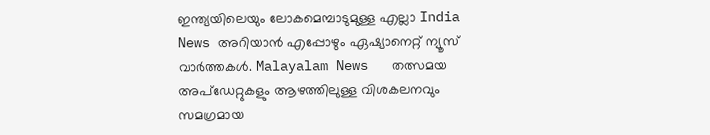ഇന്ത്യയിലെയും ലോകമെമ്പാടുമുള്ള എല്ലാ India News അറിയാൻ എപ്പോഴും ഏഷ്യാനെറ്റ് ന്യൂസ് വാർത്തകൾ. Malayalam News   തത്സമയ അപ്‌ഡേറ്റുകളും ആഴത്തിലുള്ള വിശകലനവും സമഗ്രമായ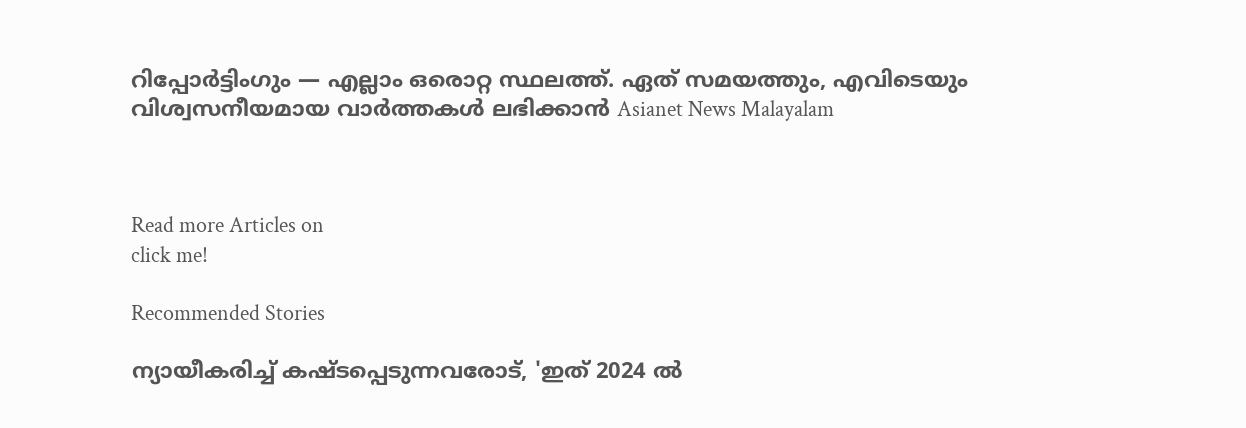റിപ്പോർട്ടിംഗും — എല്ലാം ഒരൊറ്റ സ്ഥലത്ത്. ഏത് സമയത്തും, എവിടെയും വിശ്വസനീയമായ വാർത്തകൾ ലഭിക്കാൻ Asianet News Malayalam



Read more Articles on
click me!

Recommended Stories

ന്യായീകരിച്ച് കഷ്ടപ്പെടുന്നവരോട്, 'ഇത് 2024 ൽ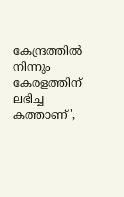കേന്ദ്രത്തിൽ നിന്നും കേരളത്തിന് ലഭിച്ച കത്താണ്',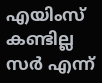എയിംസ് കണ്ടില്ല സര്‍ എന്ന്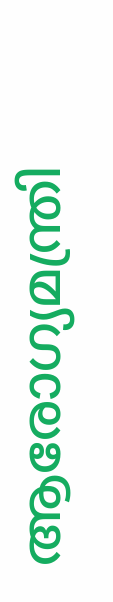ആരോഗ്യമന്ത്രി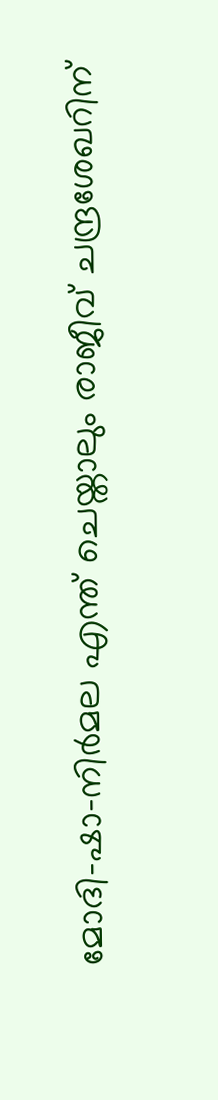മോദി-ഷാ-നിർമല എന്ത് ചെയ്താലും രാജീവ് ചന്ദ്രശേഖറിന്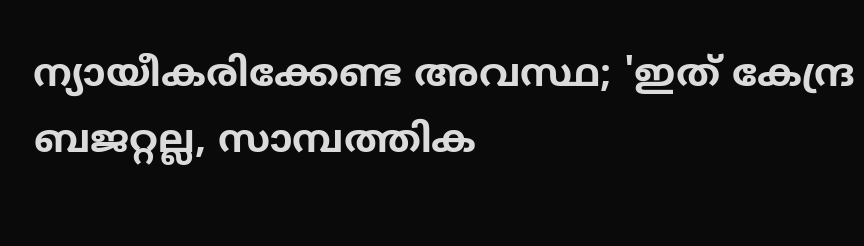ന്യായീകരിക്കേണ്ട അവസ്ഥ; 'ഇത് കേന്ദ്ര ബജറ്റല്ല, സാമ്പത്തിക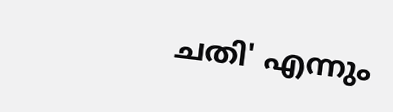ചതി' എന്നും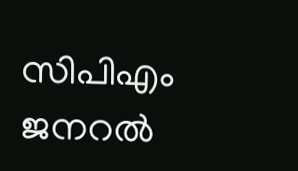സിപിഎം ജനറൽ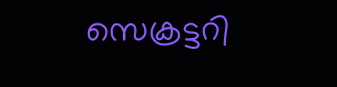സെക്രട്ടറി